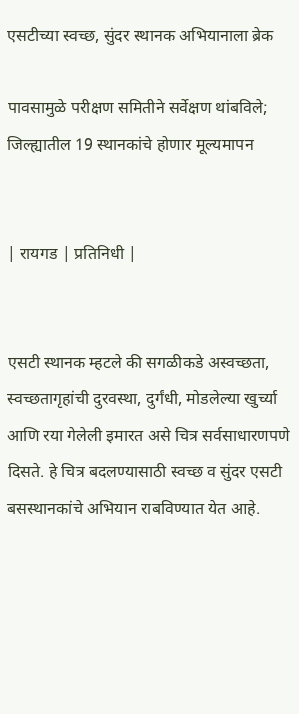एसटीच्या स्वच्छ, सुंदर स्थानक अभियानाला ब्रेक

पावसामुळे परीक्षण समितीने सर्वेक्षण थांबविले; जिल्ह्यातील 19 स्थानकांचे होणार मूल्यमापन


| रायगड | प्रतिनिधी |


एसटी स्थानक म्हटले की सगळीकडे अस्वच्छता, स्वच्छतागृहांची दुरवस्था, दुर्गंधी, मोडलेल्या खुर्च्या आणि रया गेलेली इमारत असे चित्र सर्वसाधारणपणे दिसते. हे चित्र बदलण्यासाठी स्वच्छ व सुंदर एसटी बसस्थानकांचे अभियान राबविण्यात येत आहे.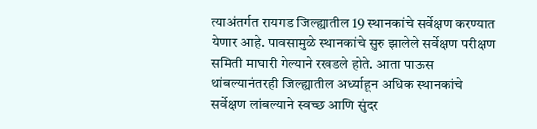त्याअंतर्गत रायगड जिल्ह्यातील 19 स्थानकांचे सर्वेक्षण करण्यात येणार आहे. पावसामुळे स्थानकांचे सुरु झालेले सर्वेक्षण परीक्षण समिती माघारी गेल्याने रखडले होते. आता पाऊस थांबल्यानंतरही जिल्ह्यातील अर्ध्याहून अधिक स्थानकांचे सर्वेक्षण लांबल्याने स्वच्छ आणि सुंदर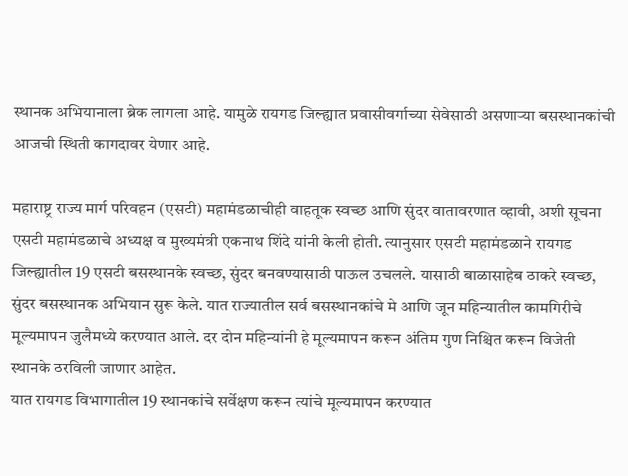स्थानक अभियानाला ब्रेक लागला आहे. यामुळे रायगड जिल्ह्यात प्रवासीवर्गाच्या सेवेसाठी असणाऱ्या बसस्थानकांची आजची स्थिती कागदावर येणार आहे.

महाराष्ट्र राज्य मार्ग परिवहन (एसटी) महामंडळाचीही वाहतूक स्वच्छ आणि सुंदर वातावरणात व्हावी, अशी सूचना एसटी महामंडळाचे अध्यक्ष व मुख्यमंत्री एकनाथ शिंदे यांनी केली होती. त्यानुसार एसटी महामंडळाने रायगड जिल्ह्यातील 19 एसटी बसस्थानके स्वच्छ, सुंदर बनवण्यासाठी पाऊल उचलले. यासाठी बाळासाहेब ठाकरे स्वच्छ, सुंदर बसस्थानक अभियान सुरू केले. यात राज्यातील सर्व बसस्थानकांचे मे आणि जून महिन्यातील कामगिरीचे मूल्यमापन जुलैमध्ये करण्यात आले. दर दोन महिन्यांनी हे मूल्यमापन करून अंतिम गुण निश्चित करून विजेती स्थानके ठरविली जाणार आहेत.
यात रायगड विभागातील 19 स्थानकांचे सर्वेक्षण करून त्यांचे मूल्यमापन करण्यात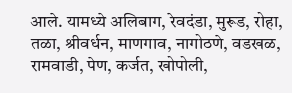आले. यामध्ये अलिबाग, रेवदंडा, मुरूड, रोहा, तळा, श्रीवर्धन, माणगाव, नागोठणे, वडखळ, रामवाडी, पेण, कर्जत, खोपोली,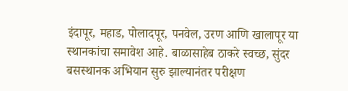इंदापूर, महाड, पोलादपूर, पनवेल, उरण आणि खालापूर या स्थानकांचा समावेश आहे. बाळासाहेब ठाकरे स्वच्छ, सुंदर बसस्थानक अभियान सुरु झाल्यानंतर परीक्षण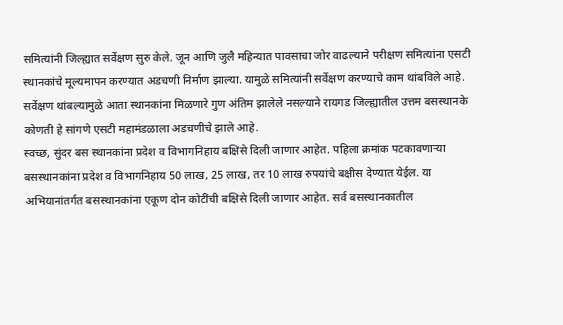समित्यांनी जिल्ह्यात सर्वेक्षण सुरु केले. जून आणि जुलै महिन्यात पावसाचा जोर वाढल्याने परीक्षण समित्यांना एसटी स्थानकांचे मूल्यमापन करण्यात अडचणी निर्माण झाल्या. यामुळे समित्यांनी सर्वेक्षण करण्याचे काम थांबविले आहे. सर्वेक्षण थांबल्यामुळे आता स्थानकांना मिळणारे गुण अंतिम झालेले नसल्याने रायगड जिल्ह्यातील उत्तम बसस्थानके कोणती हे सांगणे एसटी महामंडळाला अडचणीचे झाले आहे.
स्वच्छ, सुंदर बस स्थानकांना प्रदेश व विभागनिहाय बक्षिसे दिली जाणार आहेत. पहिला क्रमांक पटकावणाऱ्या बसस्थानकांना प्रदेश व विभागनिहाय 50 लाख, 25 लाख, तर 10 लाख रुपयांचे बक्षीस देण्यात येईल. या अभियानांतर्गत बसस्थानकांना एकूण दोन कोटींची बक्षिसे दिली जाणार आहेत. सर्व बसस्थानकातील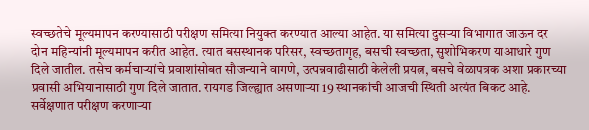स्वच्छतेचे मूल्यमापन करण्यासाठी परीक्षण समित्या नियुक्त करण्यात आल्या आहेत. या समित्या दुसऱ्या विभागात जाऊन दर दोन महिन्यांनी मूल्यमापन करीत आहेत. त्यात बसस्थानक परिसर, स्वच्छतागृह, बसची स्वच्छता, सुशोभिकरण याआधारे गुण दिले जातील. तसेच कर्मचाऱ्यांचे प्रवाशांसोबत सौजन्याने वागणे, उत्पन्नवाढीसाठी केलेली प्रयत्न, बसचे वेळापत्रक अशा प्रकारच्या प्रवासी अभियानासाठी गुण दिले जातात. रायगड जिल्ह्यात असणाऱ्या 19 स्थानकांची आजची स्थिती अत्यंत बिकट आहे. सर्वेक्षणात परीक्षण करणाऱ्या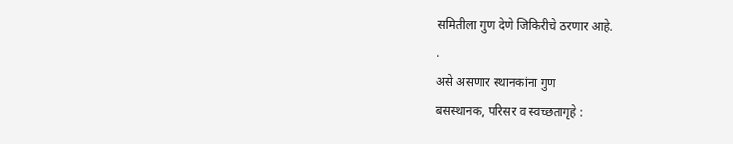समितीला गुण देणे जिकिरीचे ठरणार आहे.
.
असे असणार स्थानकांना गुण
बसस्थानक, परिसर व स्वच्छतागृहे :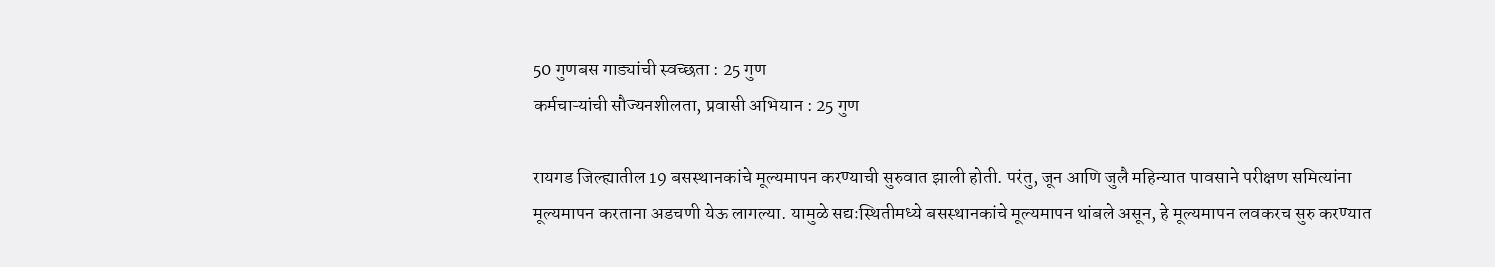50 गुणबस गाड्यांची स्वच्छता : 25 गुण
कर्मचाऱ्यांची सौज्यनशीलता, प्रवासी अभियान : 25 गुण

रायगड जिल्ह्यातील 19 बसस्थानकांचे मूल्यमापन करण्याची सुरुवात झाली होती. परंतु, जून आणि जुलै महिन्यात पावसाने परीक्षण समित्यांना मूल्यमापन करताना अडचणी येऊ लागल्या. यामुळे सद्यःस्थितीमध्ये बसस्थानकांचे मूल्यमापन थांबले असून, हे मूल्यमापन लवकरच सुरु करण्यात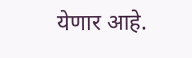येणार आहे.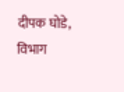दीपक घोडे, विभाग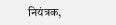नियंत्रक,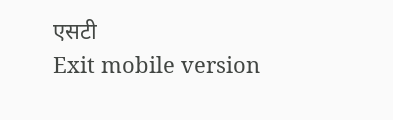एसटी
Exit mobile version